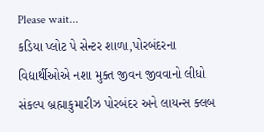Please wait...
કડિયા પ્લોટ પે સેન્ટર શાળા,પોરબંદરના વિદ્યાર્થીઓએ નશા મુક્ત જીવન જીવવાનો લીધો સંકલ્પ બ્રહ્માકુમારીઝ પોરબંદર અને લાયન્સ ક્લબ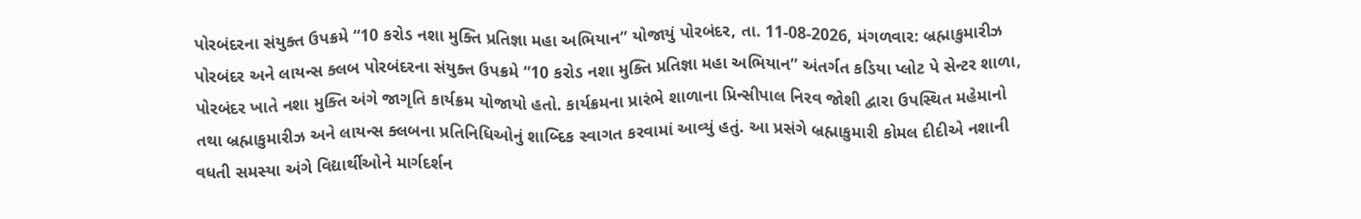પોરબંદરના સંયુક્ત ઉપક્રમે “10 કરોડ નશા મુક્તિ પ્રતિજ્ઞા મહા અભિયાન” યોજાયું પોરબંદર, તા. 11-08-2026, મંગળવાર: બ્રહ્માકુમારીઝ પોરબંદર અને લાયન્સ ક્લબ પોરબંદરના સંયુક્ત ઉપક્રમે “10 કરોડ નશા મુક્તિ પ્રતિજ્ઞા મહા અભિયાન” અંતર્ગત કડિયા પ્લોટ પે સેન્ટર શાળા, પોરબંદર ખાતે નશા મુક્તિ અંગે જાગૃતિ કાર્યક્રમ યોજાયો હતો. કાર્યક્રમના પ્રારંભે શાળાના પ્રિન્સીપાલ નિરવ જોશી દ્વારા ઉપસ્થિત મહેમાનો તથા બ્રહ્માકુમારીઝ અને લાયન્સ ક્લબના પ્રતિનિધિઓનું શાબ્દિક સ્વાગત કરવામાં આવ્યું હતું. આ પ્રસંગે બ્રહ્માકુમારી કોમલ દીદીએ નશાની વધતી સમસ્યા અંગે વિદ્યાર્થીઓને માર્ગદર્શન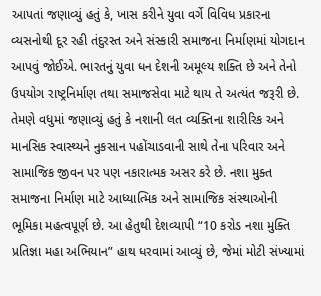આપતાં જણાવ્યું હતું કે, ખાસ કરીને યુવા વર્ગે વિવિધ પ્રકારના વ્યસનોથી દૂર રહી તંદુરસ્ત અને સંસ્કારી સમાજના નિર્માણમાં યોગદાન આપવું જોઈએ. ભારતનું યુવા ધન દેશની અમૂલ્ય શક્તિ છે અને તેનો ઉપયોગ રાષ્ટ્રનિર્માણ તથા સમાજસેવા માટે થાય તે અત્યંત જરૂરી છે. તેમણે વધુમાં જણાવ્યું હતું કે નશાની લત વ્યક્તિના શારીરિક અને માનસિક સ્વાસ્થ્યને નુકસાન પહોંચાડવાની સાથે તેના પરિવાર અને સામાજિક જીવન પર પણ નકારાત્મક અસર કરે છે. નશા મુક્ત સમાજના નિર્માણ માટે આધ્યાત્મિક અને સામાજિક સંસ્થાઓની ભૂમિકા મહત્વપૂર્ણ છે. આ હેતુથી દેશવ્યાપી “10 કરોડ નશા મુક્તિ પ્રતિજ્ઞા મહા અભિયાન” હાથ ધરવામાં આવ્યું છે, જેમાં મોટી સંખ્યામાં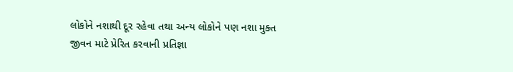લોકોને નશાથી દૂર રહેવા તથા અન્ય લોકોને પણ નશા મુક્ત જીવન માટે પ્રેરિત કરવાની પ્રતિજ્ઞા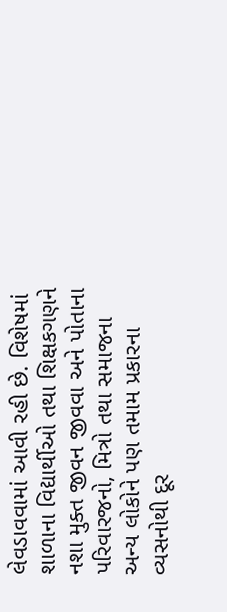લેવડાવવામાં આવી રહી છે. વિશેષમાં શાળાના વિદ્યાર્થીઓ તથા શિક્ષકગણને નશા મુક્ત જીવન જીવવા અને પોતાના પરિવારજનો, મિત્રો તથા સમાજના અન્ય લોકોને પણ તમામ પ્રકારના વ્યસનોથી દૂર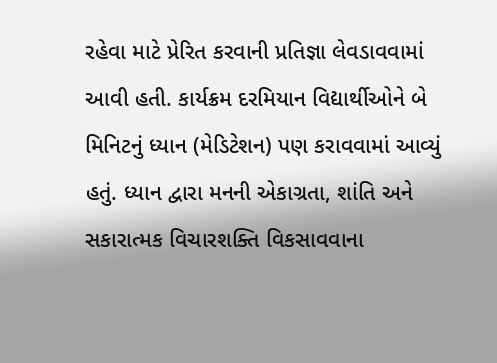રહેવા માટે પ્રેરિત કરવાની પ્રતિજ્ઞા લેવડાવવામાં આવી હતી. કાર્યક્રમ દરમિયાન વિદ્યાર્થીઓને બે મિનિટનું ધ્યાન (મેડિટેશન) પણ કરાવવામાં આવ્યું હતું. ધ્યાન દ્વારા મનની એકાગ્રતા, શાંતિ અને સકારાત્મક વિચારશક્તિ વિકસાવવાના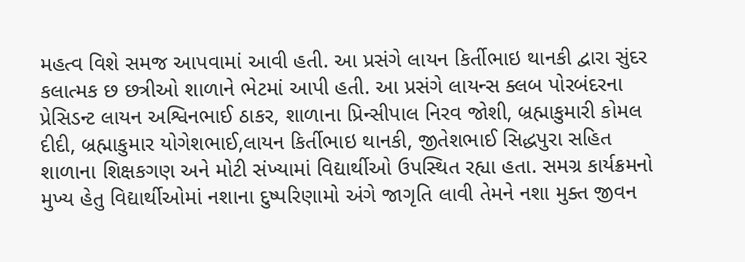મહત્વ વિશે સમજ આપવામાં આવી હતી. આ પ્રસંગે લાયન કિર્તીભાઇ થાનકી દ્વારા સુંદર કલાત્મક છ છત્રીઓ શાળાને ભેટમાં આપી હતી. આ પ્રસંગે લાયન્સ ક્લબ પોરબંદરના પ્રેસિડન્ટ લાયન અશ્વિનભાઈ ઠાકર, શાળાના પ્રિન્સીપાલ નિરવ જોશી, બ્રહ્માકુમારી કોમલ દીદી, બ્રહ્માકુમાર યોગેશભાઈ,લાયન કિર્તીભાઇ થાનકી, જીતેશભાઈ સિદ્ધપુરા સહિત શાળાના શિક્ષકગણ અને મોટી સંખ્યામાં વિદ્યાર્થીઓ ઉપસ્થિત રહ્યા હતા. સમગ્ર કાર્યક્રમનો મુખ્ય હેતુ વિદ્યાર્થીઓમાં નશાના દુષ્પરિણામો અંગે જાગૃતિ લાવી તેમને નશા મુક્ત જીવન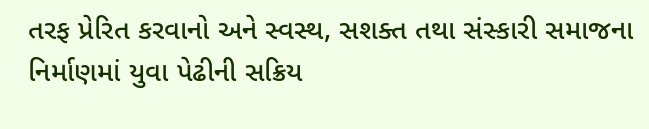તરફ પ્રેરિત કરવાનો અને સ્વસ્થ, સશક્ત તથા સંસ્કારી સમાજના નિર્માણમાં યુવા પેઢીની સક્રિય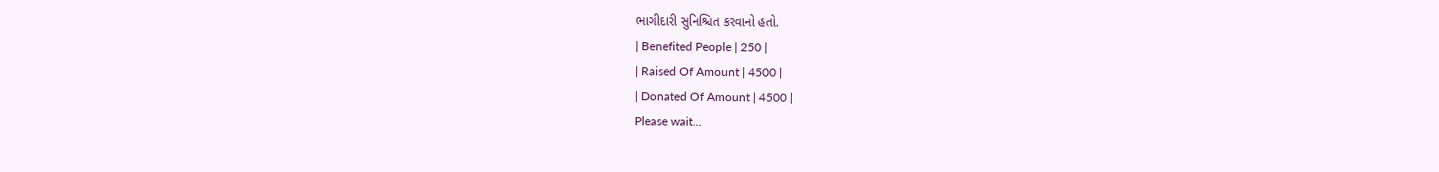ભાગીદારી સુનિશ્ચિત કરવાનો હતો.
| Benefited People | 250 |
| Raised Of Amount | 4500 |
| Donated Of Amount | 4500 |
Please wait...